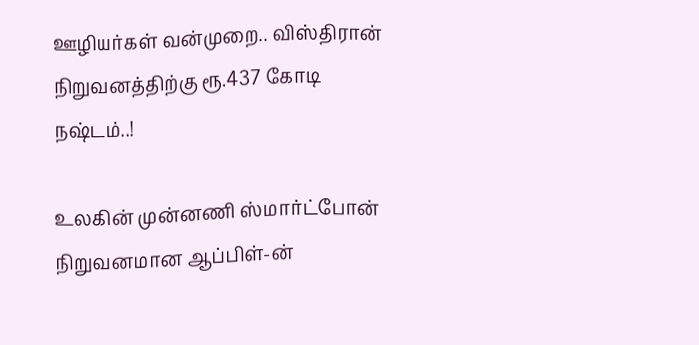ஊழியர்கள் வன்முறை.. விஸ்திரான் நிறுவனத்திற்கு ரூ.437 கோடி நஷ்டம்..!

உலகின் முன்னணி ஸ்மார்ட்போன் நிறுவனமான ஆப்பிள்-ன்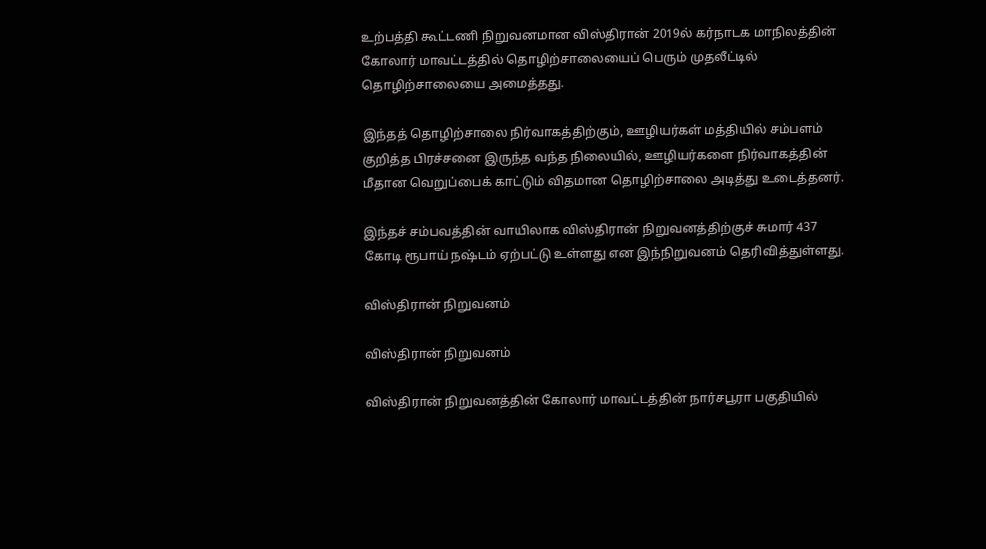உற்பத்தி கூட்டணி நிறுவனமான விஸ்திரான் 2019ல் கர்நாடக மாநிலத்தின் கோலார் மாவட்டத்தில் தொழிற்சாலையைப் பெரும் முதலீட்டில் தொழிற்சாலையை அமைத்தது.

இந்தத் தொழிற்சாலை நிர்வாகத்திற்கும், ஊழியர்கள் மத்தியில் சம்பளம் குறித்த பிரச்சனை இருந்த வந்த நிலையில், ஊழியர்களை நிர்வாகத்தின் மீதான வெறுப்பைக் காட்டும் விதமான தொழிற்சாலை அடித்து உடைத்தனர்.

இந்தச் சம்பவத்தின் வாயிலாக விஸ்திரான் நிறுவனத்திற்குச் சுமார் 437 கோடி ரூபாய் நஷ்டம் ஏற்பட்டு உள்ளது என இந்நிறுவனம் தெரிவித்துள்ளது.

விஸ்திரான் நிறுவனம்

விஸ்திரான் நிறுவனம்

விஸ்திரான் நிறுவனத்தின் கோலார் மாவட்டத்தின் நார்சபூரா பகுதியில்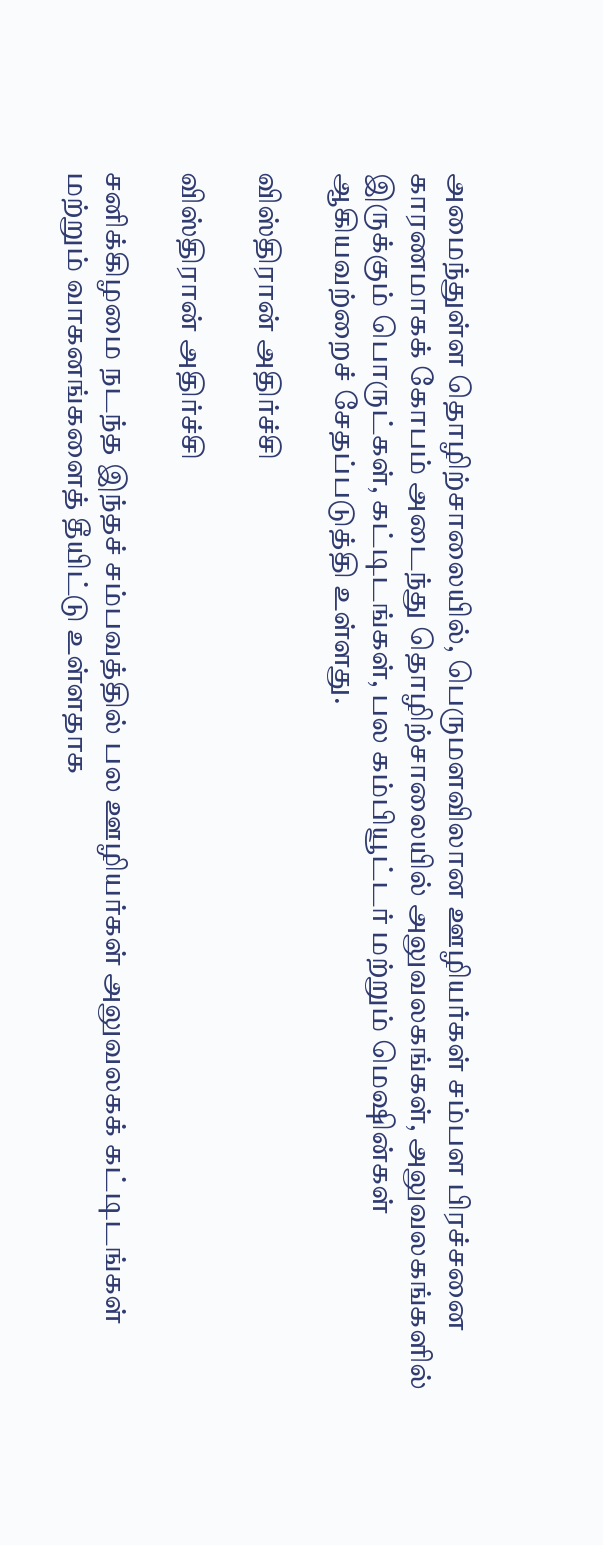அமைந்துள்ள தொழிற்சாலையில், பெருமளவிலான ஊழியர்கள் சம்பள பிரச்சனை காரணமாகக் கோபம் அடைந்து தொழிற்சாலையில் அலுவலகங்கள், அலுவலகங்களில் இருக்கும் பொருட்கள், கட்டிடங்கள், பல கம்பியூட்டர் மற்றும் மெஷின்கள் ஆகியவற்றைச் சேதப்படுத்தி உள்ளது.

விஸ்திரான் அதிர்ச்சி

விஸ்திரான் அதிர்ச்சி

சனிக்கிழமை நடந்த இந்தச் சம்பவத்தில் பல ஊழியர்கள் அலுவலகக் கட்டிடங்கள் மற்றும் வாகனங்களைத் தீயிட்டு உள்ளதாக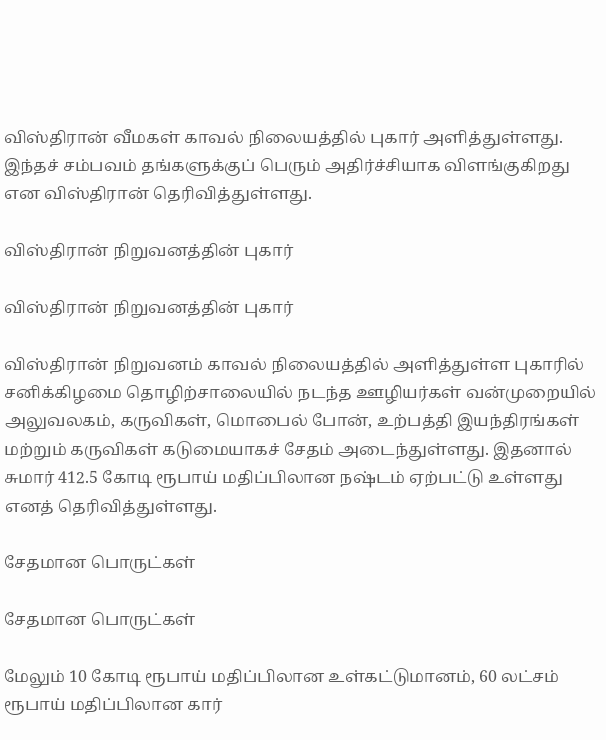விஸ்திரான் வீமகள் காவல் நிலையத்தில் புகார் அளித்துள்ளது. இந்தச் சம்பவம் தங்களுக்குப் பெரும் அதிர்ச்சியாக விளங்குகிறது என விஸ்திரான் தெரிவித்துள்ளது.

விஸ்திரான் நிறுவனத்தின் புகார்

விஸ்திரான் நிறுவனத்தின் புகார்

விஸ்திரான் நிறுவனம் காவல் நிலையத்தில் அளித்துள்ள புகாரில் சனிக்கிழமை தொழிற்சாலையில் நடந்த ஊழியர்கள் வன்முறையில் அலுவலகம், கருவிகள், மொபைல் போன், உற்பத்தி இயந்திரங்கள் மற்றும் கருவிகள் கடுமையாகச் சேதம் அடைந்துள்ளது. இதனால் சுமார் 412.5 கோடி ரூபாய் மதிப்பிலான நஷ்டம் ஏற்பட்டு உள்ளது எனத் தெரிவித்துள்ளது.

சேதமான பொருட்கள்

சேதமான பொருட்கள்

மேலும் 10 கோடி ரூபாய் மதிப்பிலான உள்கட்டுமானம், 60 லட்சம் ரூபாய் மதிப்பிலான கார்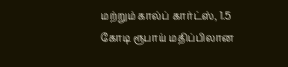மற்றும் கால்ப் கார்ட்ஸ், 1.5 கோடி ரூபாய் மதிப்பிலான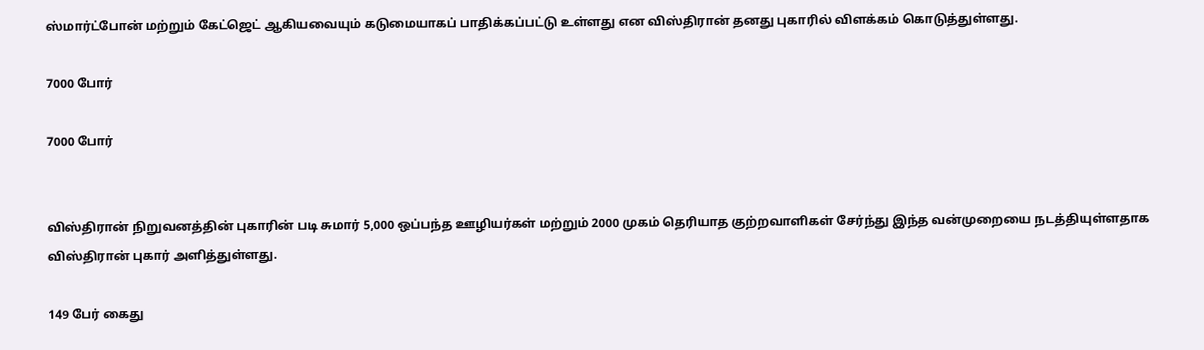ஸ்மார்ட்போன் மற்றும் கேட்ஜெட் ஆகியவையும் கடுமையாகப் பாதிக்கப்பட்டு உள்ளது என விஸ்திரான் தனது புகாரில் விளக்கம் கொடுத்துள்ளது.

7000 போர்

7000 போர்


விஸ்திரான் நிறுவனத்தின் புகாரின் படி சுமார் 5,000 ஒப்பந்த ஊழியர்கள் மற்றும் 2000 முகம் தெரியாத குற்றவாளிகள் சேர்ந்து இந்த வன்முறையை நடத்தியுள்ளதாக விஸ்திரான் புகார் அளித்துள்ளது.

149 பேர் கைது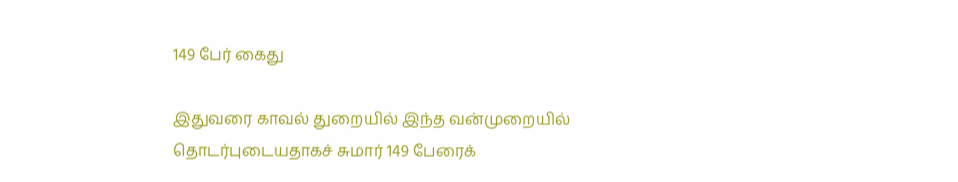149 பேர் கைது

இதுவரை காவல் துறையில் இந்த வன்முறையில் தொடர்புடையதாகச் சுமார் 149 பேரைக்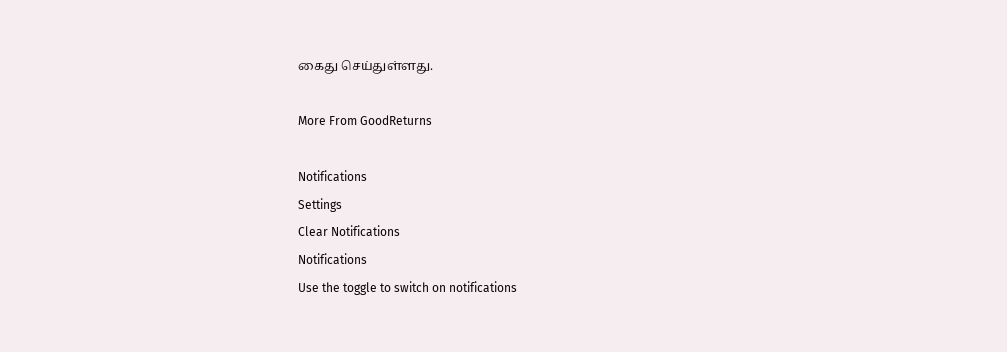கைது செய்துள்ளது.

More From GoodReturns

Notifications
Settings
Clear Notifications
Notifications
Use the toggle to switch on notifications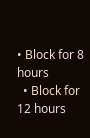• Block for 8 hours
  • Block for 12 hours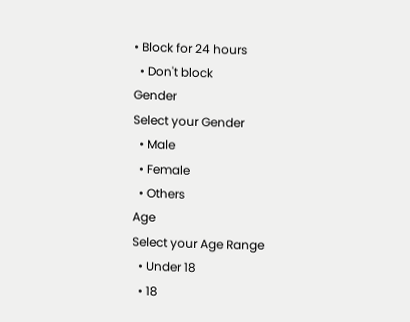• Block for 24 hours
  • Don't block
Gender
Select your Gender
  • Male
  • Female
  • Others
Age
Select your Age Range
  • Under 18
  • 18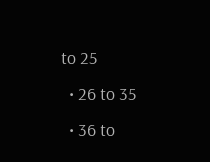to 25
  • 26 to 35
  • 36 to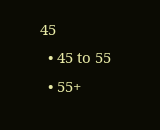45
  • 45 to 55
  • 55+